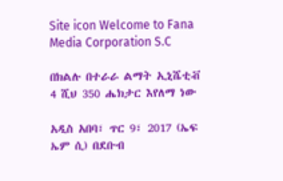Site icon Welcome to Fana Media Corporation S.C

በክልሉ በተራራ ልማት ኢኒሼቲቭ 4 ሺህ 350 ሔክታር እየለማ ነው

አዲስ አበባ፣ ጥር 9፣ 2017 (ኤፍ ኤም ሲ) በደቡብ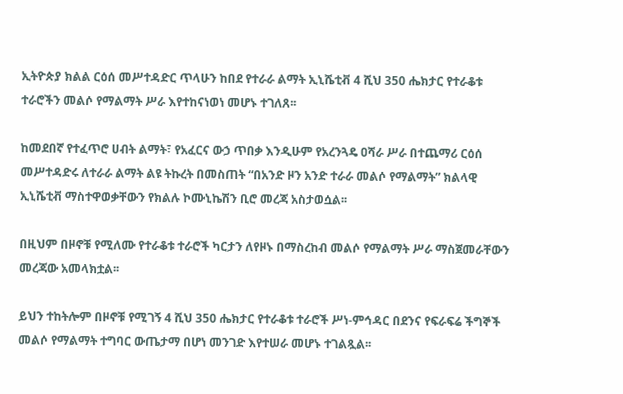ኢትዮጵያ ክልል ርዕሰ መሥተዳድር ጥላሁን ከበደ የተራራ ልማት ኢኒሼቲቭ 4 ሺህ 350 ሔክታር የተራቆቱ ተራሮችን መልሶ የማልማት ሥራ እየተከናነወነ መሆኑ ተገለጸ፡፡

ከመደበኛ የተፈጥሮ ሀብት ልማት፣ የአፈርና ውኃ ጥበቃ እንዲሁም የአረንጓዴ ዐሻራ ሥራ በተጨማሪ ርዕሰ መሥተዳድሩ ለተራራ ልማት ልዩ ትኩረት በመስጠት “በአንድ ዞን አንድ ተራራ መልሶ የማልማት” ክልላዊ ኢኒሼቲቭ ማስተዋወቃቸውን የክልሉ ኮሙኒኬሽን ቢሮ መረጃ አስታወሷል፡፡

በዚህም በዞኖቹ የሚለሙ የተራቆቱ ተራሮች ካርታን ለየዞኑ በማስረከብ መልሶ የማልማት ሥራ ማስጀመራቸውን መረጃው አመላክቷል፡፡

ይህን ተከትሎም በዞኖቹ የሚገኝ 4 ሺህ 350 ሔክታር የተራቆቱ ተራሮች ሥነ-ምኅዳር በደንና የፍራፍሬ ችግኞች መልሶ የማልማት ተግባር ውጤታማ በሆነ መንገድ እየተሠራ መሆኑ ተገልጿል፡፡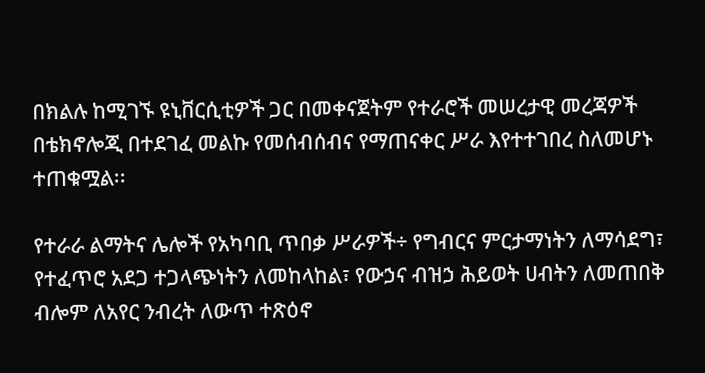በክልሉ ከሚገኙ ዩኒቨርሲቲዎች ጋር በመቀናጀትም የተራሮች መሠረታዊ መረጃዎች በቴክኖሎጂ በተደገፈ መልኩ የመሰብሰብና የማጠናቀር ሥራ እየተተገበረ ስለመሆኑ ተጠቁሟል፡፡

የተራራ ልማትና ሌሎች የአካባቢ ጥበቃ ሥራዎች÷ የግብርና ምርታማነትን ለማሳደግ፣ የተፈጥሮ አደጋ ተጋላጭነትን ለመከላከል፣ የውኃና ብዝኃ ሕይወት ሀብትን ለመጠበቅ ብሎም ለአየር ንብረት ለውጥ ተጽዕኖ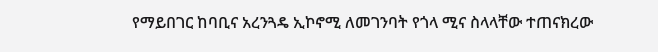የማይበገር ከባቢና አረንጓዴ ኢኮኖሚ ለመገንባት የጎላ ሚና ስላላቸው ተጠናክረው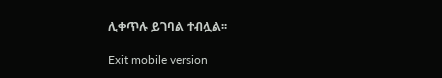ሊቀጥሉ ይገባል ተብሏል፡፡

Exit mobile version